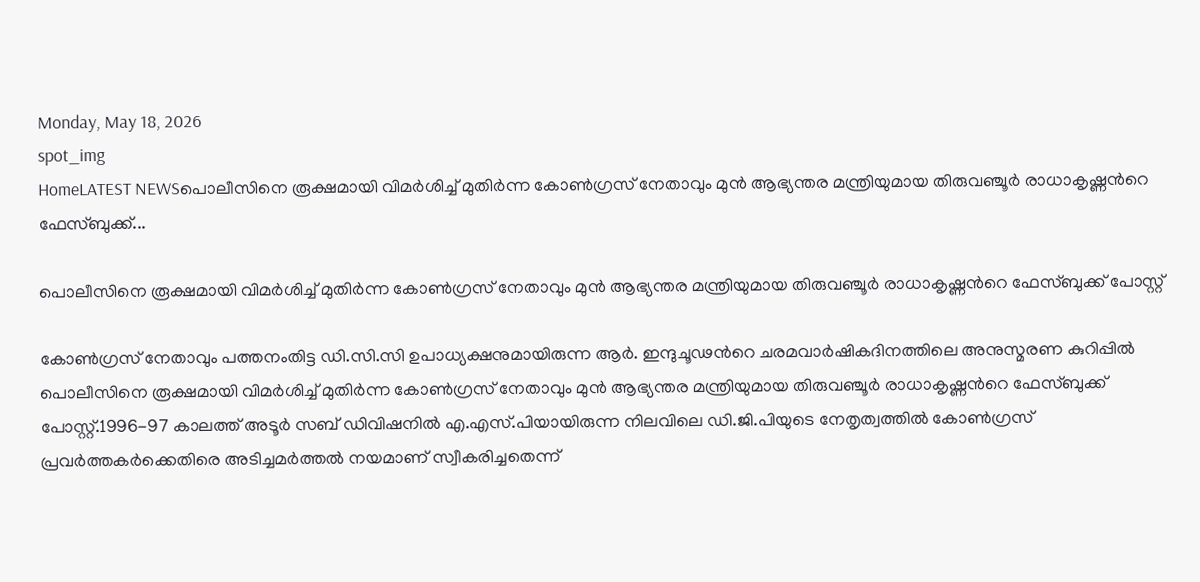Monday, May 18, 2026
spot_img
HomeLATEST NEWSപൊലീസിനെ രൂക്ഷമായി വിമർശിച്ച്‌ മുതിർന്ന കോണ്‍ഗ്രസ് നേതാവും മുൻ ആഭ്യന്തര മന്ത്രിയുമായ തിരുവഞ്ചൂർ രാധാകൃഷ്ണൻറെ ഫേസ്ബുക്ക്...

പൊലീസിനെ രൂക്ഷമായി വിമർശിച്ച്‌ മുതിർന്ന കോണ്‍ഗ്രസ് നേതാവും മുൻ ആഭ്യന്തര മന്ത്രിയുമായ തിരുവഞ്ചൂർ രാധാകൃഷ്ണൻറെ ഫേസ്ബുക്ക് പോസ്റ്റ്

കോണ്‍ഗ്രസ് നേതാവും പത്തനംതിട്ട ഡി.സി.സി ഉപാധ്യക്ഷനുമായിരുന്ന ആർ. ഇന്ദുചൂഢൻറെ ചരമവാർഷികദിനത്തിലെ അനുസ്മരണ കുറിപ്പില്‍ പൊലീസിനെ രൂക്ഷമായി വിമർശിച്ച്‌ മുതിർന്ന കോണ്‍ഗ്രസ് നേതാവും മുൻ ആഭ്യന്തര മന്ത്രിയുമായ തിരുവഞ്ചൂർ രാധാകൃഷ്ണൻറെ ഫേസ്ബുക്ക് പോസ്റ്റ്.1996-97 കാലത്ത് അടൂർ സബ് ഡിവിഷനില്‍ എ.എസ്.പിയായിരുന്ന നിലവിലെ ഡി.ജി.പിയുടെ നേതൃത്വത്തില്‍ കോണ്‍ഗ്രസ് പ്രവർത്തകർക്കെതിരെ അടിച്ചമർത്തല്‍ നയമാണ് സ്വീകരിച്ചതെന്ന്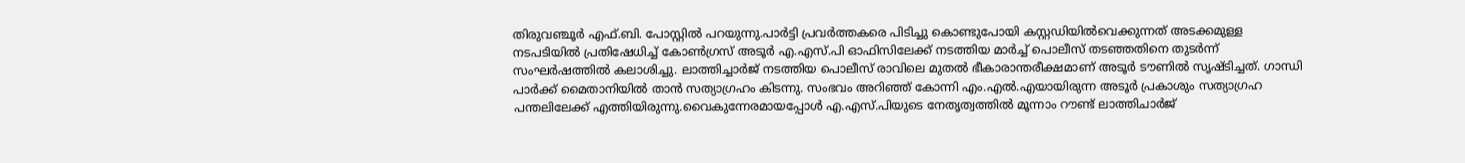തിരുവഞ്ചൂർ എഫ്.ബി. പോസ്റ്റില്‍ പറയുന്നു.പാർട്ടി പ്രവർത്തകരെ പിടിച്ചു കൊണ്ടുപോയി കസ്റ്റഡിയില്‍വെക്കുന്നത് അടക്കമുള്ള നടപടിയില്‍ പ്രതിഷേധിച്ച്‌ കോണ്‍ഗ്രസ് അടൂർ എ.എസ്.പി ഓഫിസിലേക്ക് നടത്തിയ മാർച്ച്‌ പൊലീസ് തടഞ്ഞതിനെ തുടർന്ന് സംഘർഷത്തില്‍ കലാശിച്ചു. ലാത്തിച്ചാർജ് നടത്തിയ പൊലീസ് രാവിലെ മുതല്‍ ഭീകാരാന്തരീക്ഷമാണ് അടൂർ ടൗണില്‍ സൃഷ്ടിച്ചത്. ഗാന്ധി പാർക്ക് മൈതാനിയില്‍ താൻ സത്യാഗ്രഹം കിടന്നു. സംഭവം അറിഞ്ഞ് കോന്നി എം.എല്‍.എയായിരുന്ന അടൂർ പ്രകാശും സത്യാഗ്രഹ പന്തലിലേക്ക് എത്തിയിരുന്നു.വൈകുന്നേരമായപ്പോള്‍ എ.എസ്.പിയുടെ നേതൃത്വത്തില്‍ മൂന്നാം റൗണ്ട് ലാത്തിചാർജ്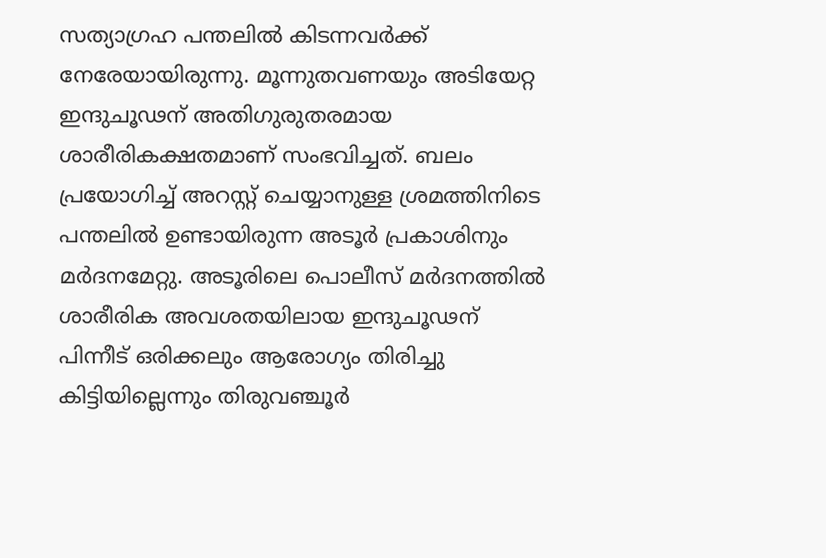സത്യാഗ്രഹ പന്തലില്‍ കിടന്നവർക്ക് നേരേയായിരുന്നു. മൂന്നുതവണയും അടിയേറ്റ ഇന്ദുചൂഢന് അതിഗുരുതരമായ ശാരീരികക്ഷതമാണ് സംഭവിച്ചത്. ബലം പ്രയോഗിച്ച്‌ അറസ്റ്റ് ചെയ്യാനുള്ള ശ്രമത്തിനിടെ പന്തലില്‍ ഉണ്ടായിരുന്ന അടൂർ പ്രകാശിനും മർദനമേറ്റു. അടൂരിലെ പൊലീസ് മർദനത്തില്‍ ശാരീരിക അവശതയിലായ ഇന്ദുചൂഢന് പിന്നീട് ഒരിക്കലും ആരോഗ്യം തിരിച്ചു കിട്ടിയില്ലെന്നും തിരുവഞ്ചൂർ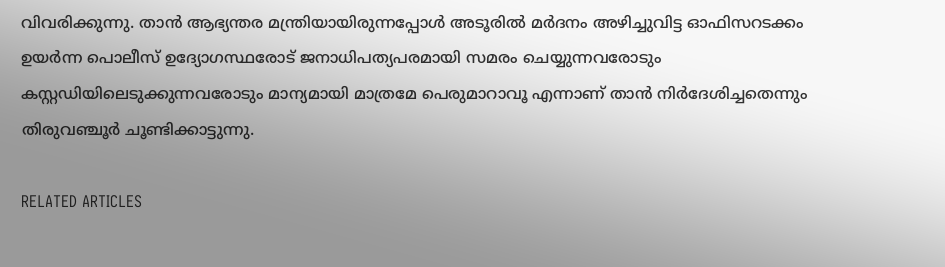വിവരിക്കുന്നു. താൻ ആഭ്യന്തര മന്ത്രിയായിരുന്നപ്പോള്‍ അടൂരില്‍ മർദനം അഴിച്ചുവിട്ട ഓഫിസറടക്കം ഉയർന്ന പൊലീസ് ഉദ്യോഗസ്ഥരോട് ജനാധിപത്യപരമായി സമരം ചെയ്യുന്നവരോടും കസ്റ്റഡിയിലെടുക്കുന്നവരോടും മാന്യമായി മാത്രമേ പെരുമാറാവൂ എന്നാണ് താൻ നിർദേശിച്ചതെന്നും തിരുവഞ്ചൂർ ചൂണ്ടിക്കാട്ടുന്നു.

RELATED ARTICLES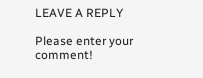LEAVE A REPLY

Please enter your comment!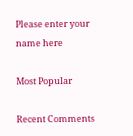Please enter your name here

Most Popular

Recent Comments